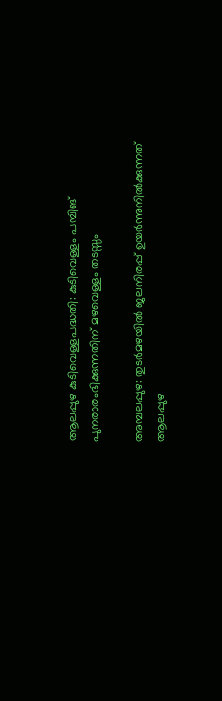ആലപ്പുഴ കുടിവെള്ളപദ്ധതി: കുടിവെള്ളം പമ്പിങ് പുനരാരംഭിക്കുന്നതിന് മഴവെള്ളം തടസ്സം

അമ്പലപ്പുഴ: തുടർമഴയിൽ ജലനിരപ്പ് ഉയർന്നുനിൽക്കുന്നത് ആലപ്പുഴ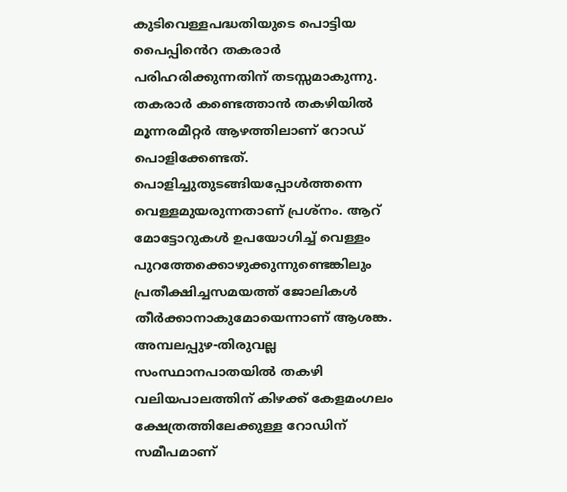കുടിവെള്ളപദ്ധതിയുടെ പൊട്ടിയ പൈപ്പിൻെറ തകരാർ പരിഹരിക്കുന്നതിന് തടസ്സമാകുന്നു. തകരാർ കണ്ടെത്താൻ തകഴിയിൽ മൂന്നരമീറ്റർ ആഴത്തിലാണ് റോഡ് പൊളിക്കേണ്ടത്. പൊളിച്ചുതുടങ്ങിയപ്പോൾത്തന്നെ വെള്ളമുയരുന്നതാണ് പ്രശ്നം. ആറ്‌ മോട്ടോറുകൾ ഉപയോഗിച്ച് വെള്ളം പുറത്തേക്കൊഴുക്കുന്നുണ്ടെങ്കിലും പ്രതീക്ഷിച്ചസമയത്ത്‌ ജോലികൾ തീർക്കാനാകുമോയെന്നാണ് ആശങ്ക. അമ്പലപ്പുഴ-തിരുവല്ല സംസ്ഥാനപാതയിൽ തകഴി വലിയപാലത്തിന് കിഴക്ക് കേളമംഗലം ക്ഷേത്രത്തിലേക്കുള്ള റോഡിന് സമീപമാണ്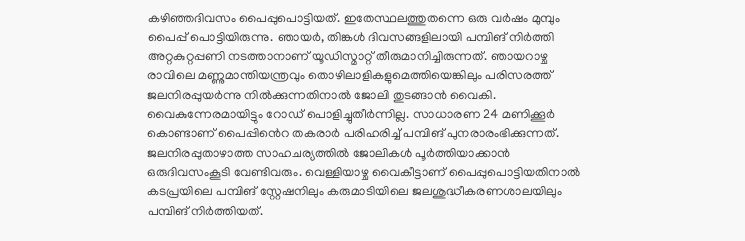കഴിഞ്ഞദിവസം പൈപ്പുപൊട്ടിയത്. ഇതേസ്ഥലത്തുതന്നെ ഒരു വർഷം മുമ്പും പൈപ്പ് പൊട്ടിയിരുന്നു. ഞായർ, തിങ്കൾ ദിവസങ്ങളിലായി പമ്പിങ് നിർത്തി അറ്റകുറ്റപ്പണി നടത്താനാണ് യൂഡിസ്മാറ്റ് തീരുമാനിച്ചിരുന്നത്. ഞായറാഴ്ച രാവിലെ മണ്ണുമാന്തിയന്ത്രവും തൊഴിലാളികളുമെത്തിയെങ്കിലും പരിസരത്ത് ജലനിരപ്പുയർന്നു നിൽക്കുന്നതിനാൽ ജോലി തുടങ്ങാൻ വൈകി. വൈകുന്നേരമായിട്ടും റോഡ് പൊളിച്ചുതീർന്നില്ല. സാധാരണ 24 മണിക്കൂർ കൊണ്ടാണ് പൈപ്പിൻെറ തകരാർ പരിഹരിച്ച് പമ്പിങ് പുനരാരംഭിക്കുന്നത്. ജലനിരപ്പുതാഴാത്ത സാഹചര്യത്തിൽ ജോലികൾ പൂർത്തിയാക്കാൻ ഒരുദിവസംകൂടി വേണ്ടിവരും. വെള്ളിയാഴ്ച വൈകീട്ടാണ് പൈപ്പുപൊട്ടിയതിനാൽ കടപ്രയിലെ പമ്പിങ് സ്റ്റേഷനിലും കരുമാടിയിലെ ജലശുദ്ധീകരണശാലയിലും പമ്പിങ് നിർത്തിയത്.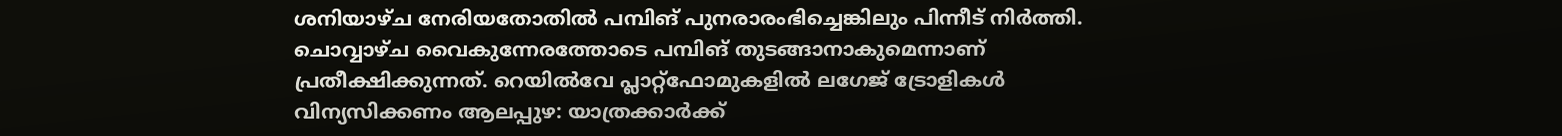ശനിയാഴ്ച നേരിയതോതിൽ പമ്പിങ് പുനരാരംഭിച്ചെങ്കിലും പിന്നീട് നിർത്തി. ചൊവ്വാഴ്ച വൈകുന്നേരത്തോടെ പമ്പിങ് തുടങ്ങാനാകുമെന്നാണ് പ്രതീക്ഷിക്കുന്നത്. റെയില്‍വേ പ്ലാറ്റ്‌ഫോമുകളില്‍ ലഗേജ് ട്രോളികള്‍ വിന്യസിക്കണം ആലപ്പുഴ: യാത്രക്കാര്‍ക്ക്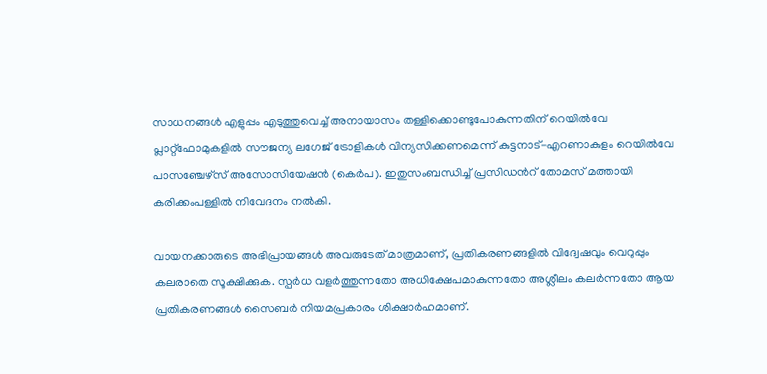സാധനങ്ങള്‍ എളുപ്പം എടുത്തുവെച്ച് അനായാസം തള്ളിക്കൊണ്ടുപോകുന്നതിന് റെയില്‍വേ പ്ലാറ്റ്‌ഫോമുകളില്‍ സൗജന്യ ലഗേജ് ട്രോളികള്‍ വിന്യസിക്കണമെന്ന് കുട്ടനാട്-എറണാകുളം റെയില്‍വേ പാസഞ്ചേഴ്‌സ് അസോസിയേഷന്‍ (കെര്‍പ). ഇതുസംബന്ധിച്ച് പ്രസിഡൻറ് തോമസ് മത്തായി കരിക്കംപള്ളില്‍ നിവേദനം നൽകി.

വായനക്കാരുടെ അഭിപ്രായങ്ങള്‍ അവരുടേത് മാത്രമാണ്, പ്രതികരണങ്ങളിൽ വിദ്വേഷവും വെറുപ്പും കലരാതെ സൂക്ഷിക്കുക. സ്പർധ വളർത്തുന്നതോ അധിക്ഷേപമാകുന്നതോ അശ്ലീലം കലർന്നതോ ആയ പ്രതികരണങ്ങൾ സൈബർ നിയമപ്രകാരം ശിക്ഷാർഹമാണ്.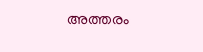അത്തരം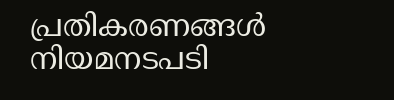പ്രതികരണങ്ങൾ നിയമനടപടി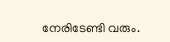നേരിടേണ്ടി വരും.